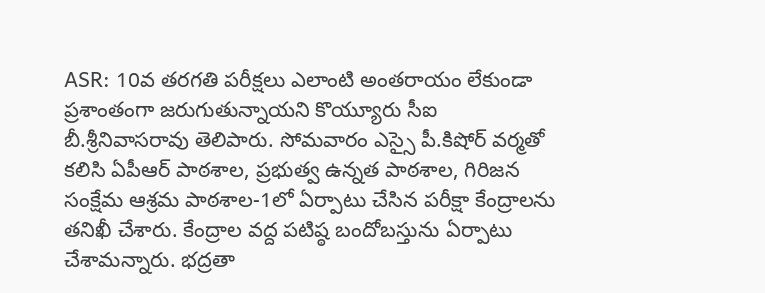ASR: 10వ తరగతి పరీక్షలు ఎలాంటి అంతరాయం లేకుండా ప్రశాంతంగా జరుగుతున్నాయని కొయ్యూరు సీఐ బీ.శ్రీనివాసరావు తెలిపారు. సోమవారం ఎస్సై పీ.కిషోర్ వర్మతో కలిసి ఏపీఆర్ పాఠశాల, ప్రభుత్వ ఉన్నత పాఠశాల, గిరిజన సంక్షేమ ఆశ్రమ పాఠశాల-1లో ఏర్పాటు చేసిన పరీక్షా కేంద్రాలను తనిఖీ చేశారు. కేంద్రాల వద్ద పటిష్ఠ బందోబస్తును ఏర్పాటు చేశామన్నారు. భద్రతా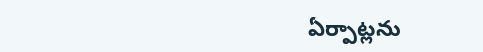ఏర్పాట్లను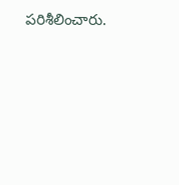పరిశీలించారు.